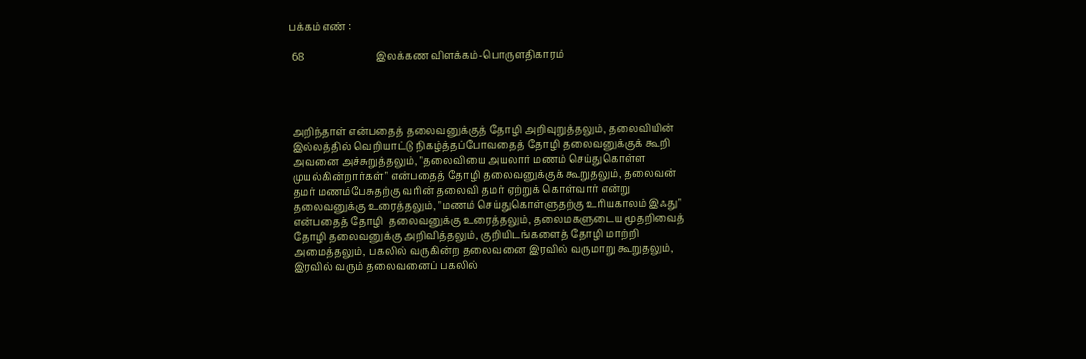பக்கம் எண் :

 68                            இலக்கண விளக்கம்-பொருளதிகாரம்




 அறிந்தாள் என்பதைத் தலைவனுக்குத் தோழி அறிவுறுத்தலும், தலைவியின்
 இல்லத்தில் வெறியாட்டு நிகழ்த்தப்போவதைத் தோழி தலைவனுக்குக் கூறி
 அவனை அச்சுறுத்தலும், "தலைவியை அயலார் மணம் செய்துகொள்ள
 முயல்கின்றார்கள்" என்பதைத் தோழி தலைவனுக்குக் கூறுதலும், தலைவன்
 தமர் மணம்பேசுதற்கு வரின் தலைவி தமர் ஏற்றுக் கொள்வார் என்று
 தலைவனுக்கு உரைத்தலும், "மணம் செய்துகொள்ளுதற்கு உரியகாலம் இஃது"
 என்பதைத் தோழி  தலைவனுக்கு உரைத்தலும், தலைமகளுடைய மூதறிவைத்
 தோழி தலைவனுக்கு அறிவித்தலும், குறியிடங்களைத் தோழி மாற்றி
 அமைத்தலும், பகலில் வருகின்ற தலைவனை இரவில் வருமாறு கூறுதலும்,
 இரவில் வரும் தலைவனைப் பகலில்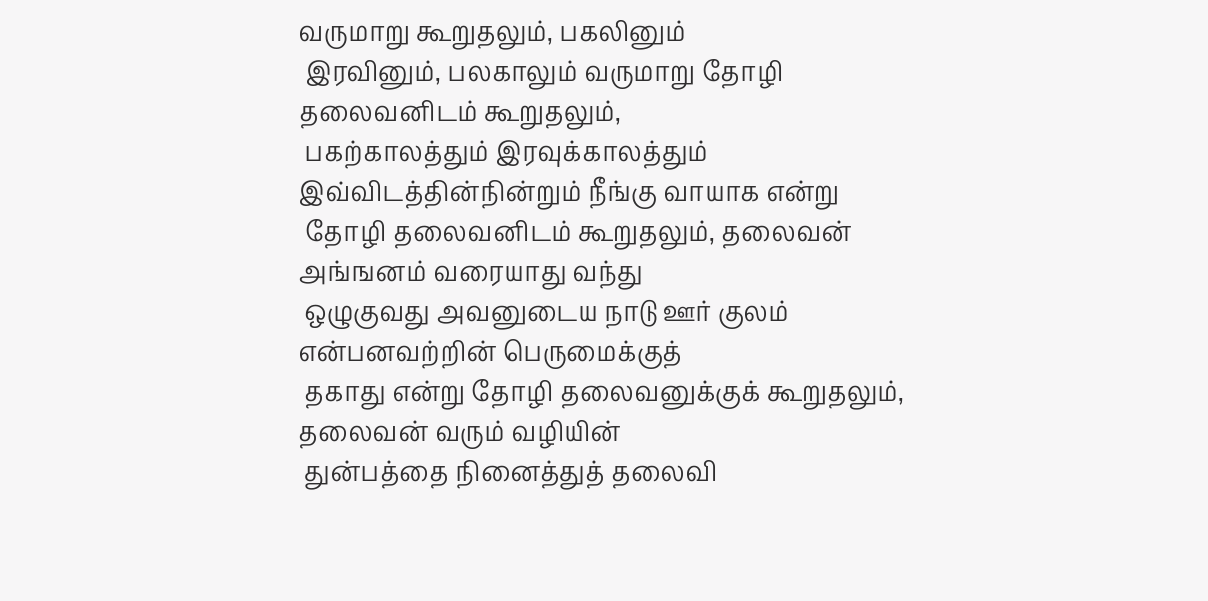வருமாறு கூறுதலும், பகலினும்
 இரவினும், பலகாலும் வருமாறு தோழி தலைவனிடம் கூறுதலும்,
 பகற்காலத்தும் இரவுக்காலத்தும் இவ்விடத்தின்நின்றும் நீங்கு வாயாக என்று
 தோழி தலைவனிடம் கூறுதலும், தலைவன் அங்ஙனம் வரையாது வந்து
 ஒழுகுவது அவனுடைய நாடு ஊர் குலம் என்பனவற்றின் பெருமைக்குத்
 தகாது என்று தோழி தலைவனுக்குக் கூறுதலும், தலைவன் வரும் வழியின்
 துன்பத்தை நினைத்துத் தலைவி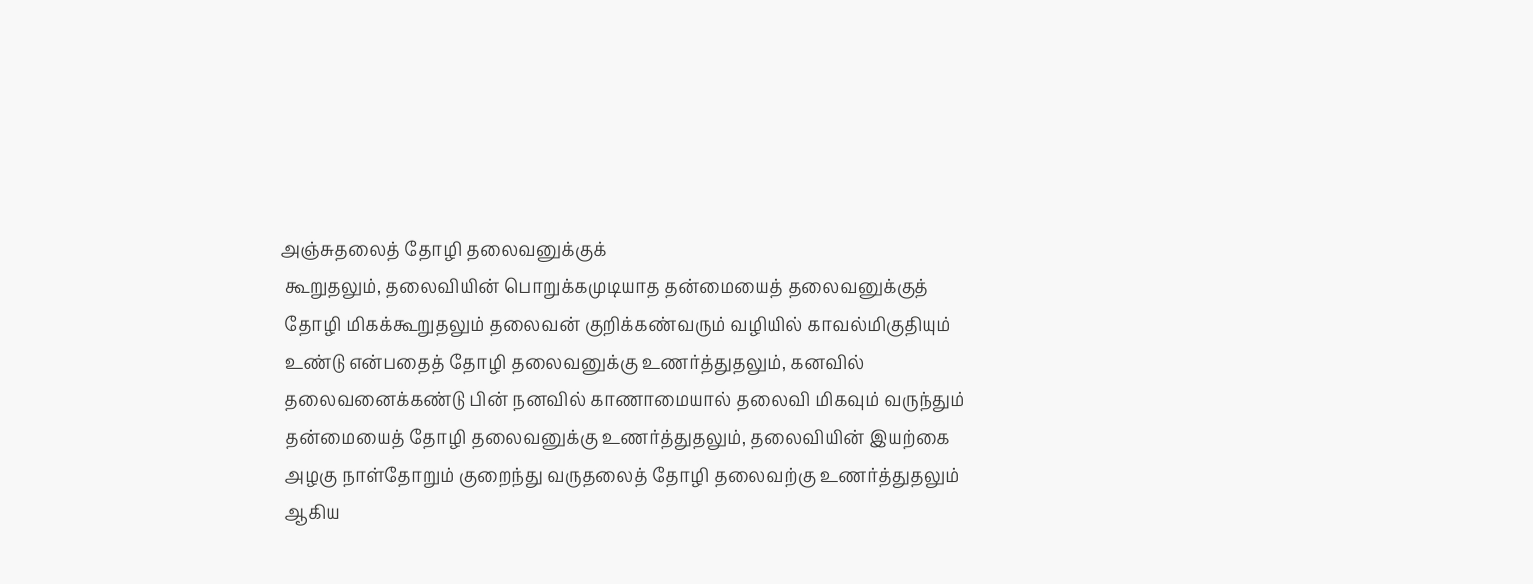அஞ்சுதலைத் தோழி தலைவனுக்குக்
 கூறுதலும், தலைவியின் பொறுக்கமுடியாத தன்மையைத் தலைவனுக்குத்
 தோழி மிகக்கூறுதலும் தலைவன் குறிக்கண்வரும் வழியில் காவல்மிகுதியும்
 உண்டு என்பதைத் தோழி தலைவனுக்கு உணர்த்துதலும், கனவில்
 தலைவனைக்கண்டு பின் நனவில் காணாமையால் தலைவி மிகவும் வருந்தும்
 தன்மையைத் தோழி தலைவனுக்கு உணர்த்துதலும், தலைவியின் இயற்கை
 அழகு நாள்தோறும் குறைந்து வருதலைத் தோழி தலைவற்கு உணர்த்துதலும்
 ஆகிய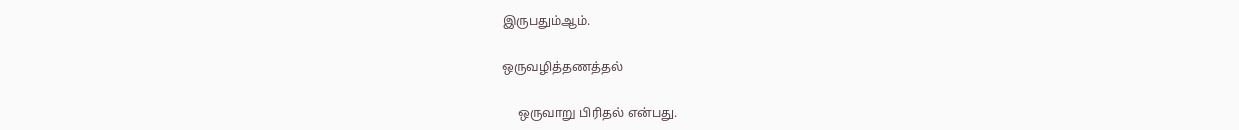இருபதும்ஆம்.

ஒருவழித்தணத்தல்

     ஒருவாறு பிரிதல் என்பது.